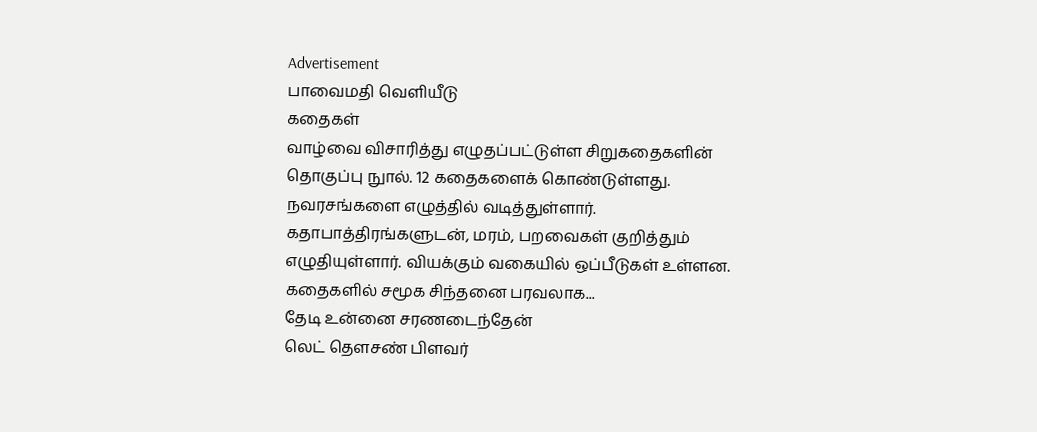Advertisement
பாவைமதி வெளியீடு
கதைகள்
வாழ்வை விசாரித்து எழுதப்பட்டுள்ள சிறுகதைகளின் தொகுப்பு நுால். 12 கதைகளைக் கொண்டுள்ளது. நவரசங்களை எழுத்தில் வடித்துள்ளார். கதாபாத்திரங்களுடன், மரம், பறவைகள் குறித்தும் எழுதியுள்ளார். வியக்கும் வகையில் ஒப்பீடுகள் உள்ளன. கதைகளில் சமூக சிந்தனை பரவலாக...
தேடி உன்னை சரணடைந்தேன்
லெட் தெளசண் பிளவர்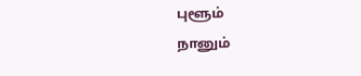புளூம்
நானும்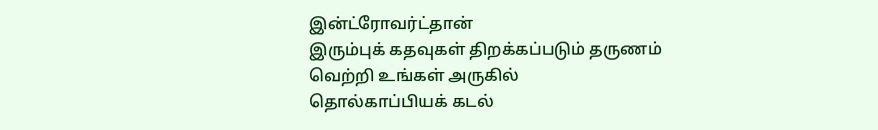இன்ட்ரோவர்ட்தான்
இரும்புக் கதவுகள் திறக்கப்படும் தருணம்
வெற்றி உங்கள் அருகில்
தொல்காப்பியக் கடல்